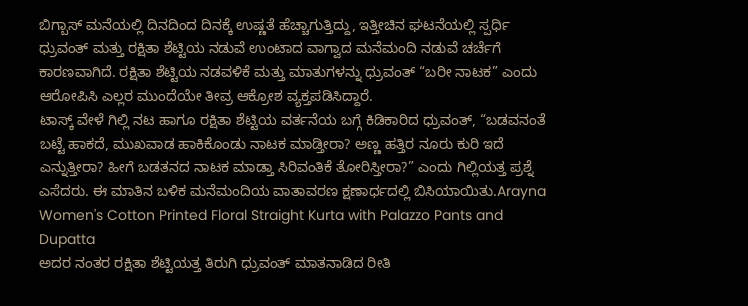ಬಿಗ್ಬಾಸ್ ಮನೆಯಲ್ಲಿ ದಿನದಿಂದ ದಿನಕ್ಕೆ ಉಷ್ಣತೆ ಹೆಚ್ಚಾಗುತ್ತಿದ್ದು, ಇತ್ತೀಚಿನ ಘಟನೆಯಲ್ಲಿ ಸ್ಪರ್ಧಿ ಧ್ರುವಂತ್ ಮತ್ತು ರಕ್ಷಿತಾ ಶೆಟ್ಟಿಯ ನಡುವೆ ಉಂಟಾದ ವಾಗ್ವಾದ ಮನೆಮಂದಿ ನಡುವೆ ಚರ್ಚೆಗೆ ಕಾರಣವಾಗಿದೆ. ರಕ್ಷಿತಾ ಶೆಟ್ಟಿಯ ನಡವಳಿಕೆ ಮತ್ತು ಮಾತುಗಳನ್ನು ಧ್ರುವಂತ್ “ಬರೀ ನಾಟಕ” ಎಂದು ಆರೋಪಿಸಿ ಎಲ್ಲರ ಮುಂದೆಯೇ ತೀವ್ರ ಆಕ್ರೋಶ ವ್ಯಕ್ತಪಡಿಸಿದ್ದಾರೆ.
ಟಾಸ್ಕ್ ವೇಳೆ ಗಿಲ್ಲಿ ನಟ ಹಾಗೂ ರಕ್ಷಿತಾ ಶೆಟ್ಟಿಯ ವರ್ತನೆಯ ಬಗ್ಗೆ ಕಿಡಿಕಾರಿದ ಧ್ರುವಂತ್, “ಬಡವನಂತೆ ಬಟ್ಟೆ ಹಾಕದೆ, ಮುಖವಾಡ ಹಾಕಿಕೊಂಡು ನಾಟಕ ಮಾಡ್ತೀರಾ? ಅಣ್ಣ ಹತ್ತಿರ ನೂರು ಕುರಿ ಇದೆ ಎನ್ನುತ್ತೀರಾ? ಹೀಗೆ ಬಡತನದ ನಾಟಕ ಮಾಡ್ತಾ ಸಿರಿವಂತಿಕೆ ತೋರಿಸ್ತೀರಾ?” ಎಂದು ಗಿಲ್ಲಿಯತ್ತ ಪ್ರಶ್ನೆ ಎಸೆದರು. ಈ ಮಾತಿನ ಬಳಿಕ ಮನೆಮಂದಿಯ ವಾತಾವರಣ ಕ್ಷಣಾರ್ಧದಲ್ಲಿ ಬಿಸಿಯಾಯಿತು.Arayna Women's Cotton Printed Floral Straight Kurta with Palazzo Pants and Dupatta
ಅದರ ನಂತರ ರಕ್ಷಿತಾ ಶೆಟ್ಟಿಯತ್ತ ತಿರುಗಿ ಧ್ರುವಂತ್ ಮಾತನಾಡಿದ ರೀತಿ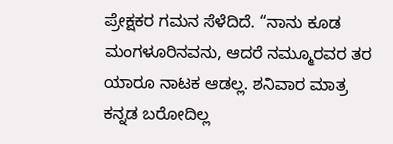ಪ್ರೇಕ್ಷಕರ ಗಮನ ಸೆಳೆದಿದೆ. “ನಾನು ಕೂಡ ಮಂಗಳೂರಿನವನು, ಆದರೆ ನಮ್ಮೂರವರ ತರ ಯಾರೂ ನಾಟಕ ಆಡಲ್ಲ. ಶನಿವಾರ ಮಾತ್ರ ಕನ್ನಡ ಬರೋದಿಲ್ಲ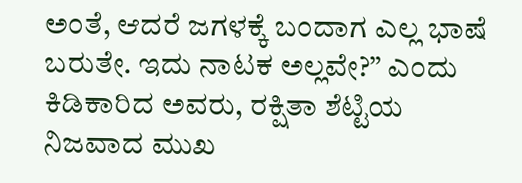ಅಂತೆ, ಆದರೆ ಜಗಳಕ್ಕೆ ಬಂದಾಗ ಎಲ್ಲ ಭಾಷೆ ಬರುತೇ. ಇದು ನಾಟಕ ಅಲ್ಲವೇ?” ಎಂದು ಕಿಡಿಕಾರಿದ ಅವರು, ರಕ್ಷಿತಾ ಶೆಟ್ಟಿಯ ನಿಜವಾದ ಮುಖ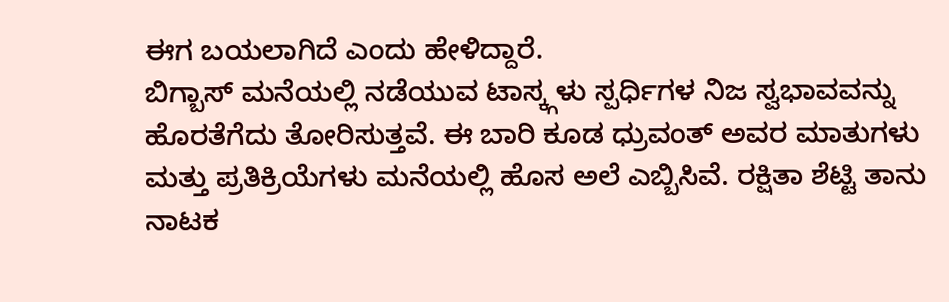ಈಗ ಬಯಲಾಗಿದೆ ಎಂದು ಹೇಳಿದ್ದಾರೆ.
ಬಿಗ್ಬಾಸ್ ಮನೆಯಲ್ಲಿ ನಡೆಯುವ ಟಾಸ್ಕ್ಗಳು ಸ್ಪರ್ಧಿಗಳ ನಿಜ ಸ್ವಭಾವವನ್ನು ಹೊರತೆಗೆದು ತೋರಿಸುತ್ತವೆ. ಈ ಬಾರಿ ಕೂಡ ಧ್ರುವಂತ್ ಅವರ ಮಾತುಗಳು ಮತ್ತು ಪ್ರತಿಕ್ರಿಯೆಗಳು ಮನೆಯಲ್ಲಿ ಹೊಸ ಅಲೆ ಎಬ್ಬಿಸಿವೆ. ರಕ್ಷಿತಾ ಶೆಟ್ಟಿ ತಾನು ನಾಟಕ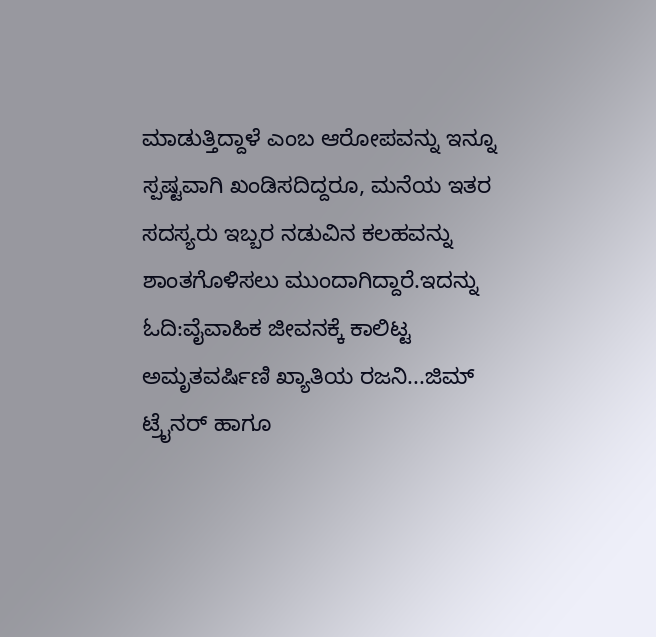ಮಾಡುತ್ತಿದ್ದಾಳೆ ಎಂಬ ಆರೋಪವನ್ನು ಇನ್ನೂ ಸ್ಪಷ್ಟವಾಗಿ ಖಂಡಿಸದಿದ್ದರೂ, ಮನೆಯ ಇತರ ಸದಸ್ಯರು ಇಬ್ಬರ ನಡುವಿನ ಕಲಹವನ್ನು ಶಾಂತಗೊಳಿಸಲು ಮುಂದಾಗಿದ್ದಾರೆ.ಇದನ್ನು ಓದಿ:ವೈವಾಹಿಕ ಜೀವನಕ್ಕೆ ಕಾಲಿಟ್ಟ ಅಮೃತವರ್ಷಿಣಿ ಖ್ಯಾತಿಯ ರಜನಿ...ಜಿಮ್ ಟ್ರೈನರ್ ಹಾಗೂ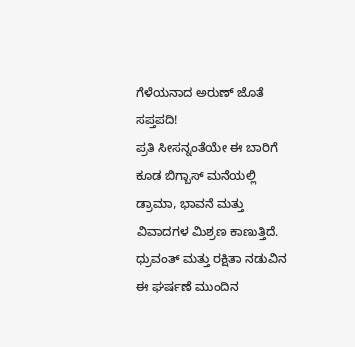ಗೆಳೆಯನಾದ ಅರುಣ್ ಜೊತೆ ಸಪ್ತಪದಿ!
ಪ್ರತಿ ಸೀಸನ್ನಂತೆಯೇ ಈ ಬಾರಿಗೆ ಕೂಡ ಬಿಗ್ಬಾಸ್ ಮನೆಯಲ್ಲಿ ಡ್ರಾಮಾ, ಭಾವನೆ ಮತ್ತು ವಿವಾದಗಳ ಮಿಶ್ರಣ ಕಾಣುತ್ತಿದೆ. ಧ್ರುವಂತ್ ಮತ್ತು ರಕ್ಷಿತಾ ನಡುವಿನ ಈ ಘರ್ಷಣೆ ಮುಂದಿನ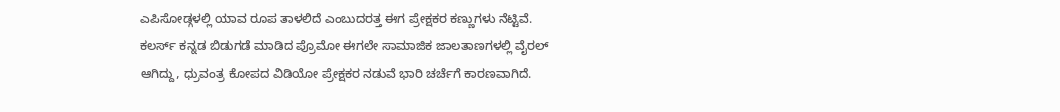ಎಪಿಸೋಡ್ಗಳಲ್ಲಿ ಯಾವ ರೂಪ ತಾಳಲಿದೆ ಎಂಬುದರತ್ತ ಈಗ ಪ್ರೇಕ್ಷಕರ ಕಣ್ಣುಗಳು ನೆಟ್ಟಿವೆ. ಕಲರ್ಸ್ ಕನ್ನಡ ಬಿಡುಗಡೆ ಮಾಡಿದ ಪ್ರೊಮೋ ಈಗಲೇ ಸಾಮಾಜಿಕ ಜಾಲತಾಣಗಳಲ್ಲಿ ವೈರಲ್ ಆಗಿದ್ದು, ಧ್ರುವಂತ್ರ ಕೋಪದ ವಿಡಿಯೋ ಪ್ರೇಕ್ಷಕರ ನಡುವೆ ಭಾರಿ ಚರ್ಚೆಗೆ ಕಾರಣವಾಗಿದೆ.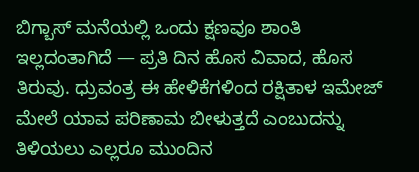ಬಿಗ್ಬಾಸ್ ಮನೆಯಲ್ಲಿ ಒಂದು ಕ್ಷಣವೂ ಶಾಂತಿ ಇಲ್ಲದಂತಾಗಿದೆ — ಪ್ರತಿ ದಿನ ಹೊಸ ವಿವಾದ, ಹೊಸ ತಿರುವು. ಧ್ರುವಂತ್ರ ಈ ಹೇಳಿಕೆಗಳಿಂದ ರಕ್ಷಿತಾಳ ಇಮೇಜ್ ಮೇಲೆ ಯಾವ ಪರಿಣಾಮ ಬೀಳುತ್ತದೆ ಎಂಬುದನ್ನು ತಿಳಿಯಲು ಎಲ್ಲರೂ ಮುಂದಿನ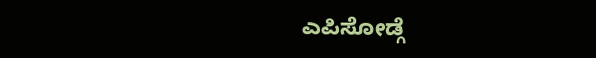ಎಪಿಸೋಡ್ಗೆ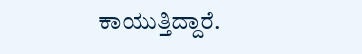ಕಾಯುತ್ತಿದ್ದಾರೆ.